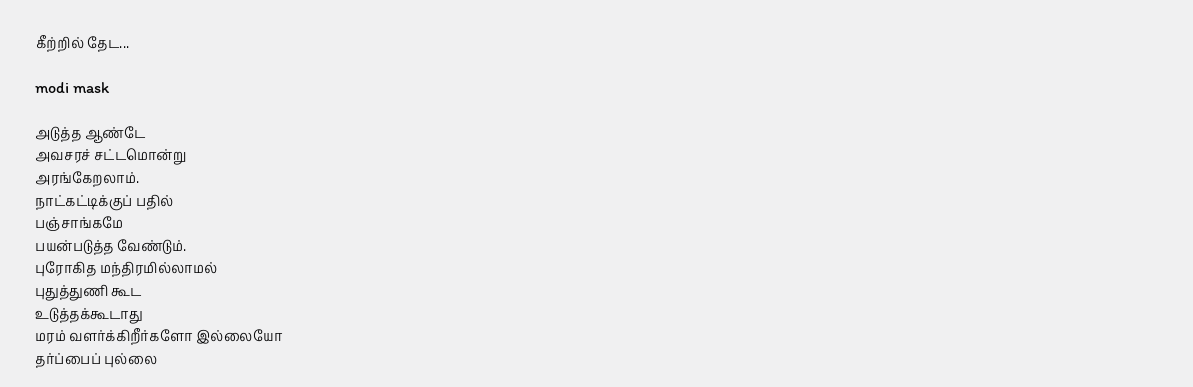கீற்றில் தேட...

modi mask

அடுத்த ஆண்டே
அவசரச் சட்டமொன்று
அரங்கேறலாம்.
நாட்கட்டிக்குப் பதில்
பஞ்சாங்கமே
பயன்படுத்த வேண்டும்.
புரோகித மந்திரமில்லாமல்
புதுத்துணி கூட
உடுத்த‌க்கூடாது
மரம் வளர்க்கிறீர்களோ இல்லையோ
தர்ப்பைப் புல்லை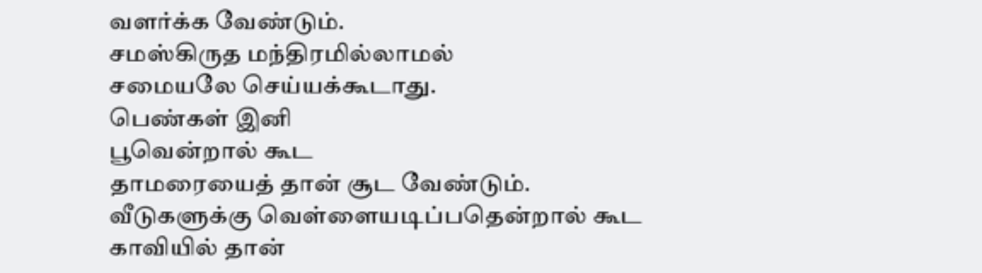வளர்க்க வேண்டும்.
சமஸ்கிருத மந்திரமில்லாமல்
சமையலே செய்யக்கூடாது.
பெண்கள் இனி
பூவென்றால் கூட
தாமரையைத் தான் சூட வேண்டும்.
வீடுகளுக்கு வெள்ளையடிப்பதென்றால் கூட
காவியில் தான்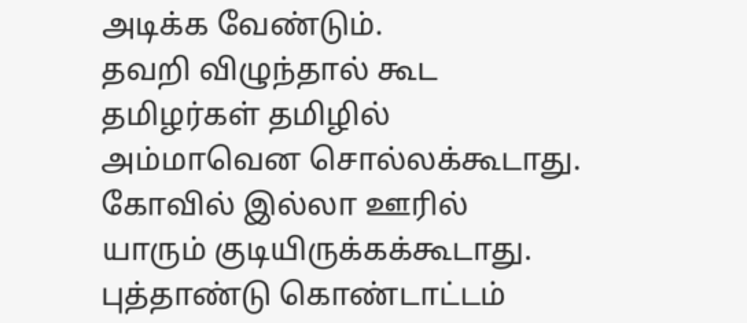அடிக்க வேண்டும்.
தவறி விழுந்தால் கூட
தமிழர்கள் தமிழில்
அம்மாவென சொல்லக்கூடாது.
கோவில் இல்லா ஊரில்
யாரும் குடியிருக்கக்கூடாது.
புத்தாண்டு கொண்டாட்டம்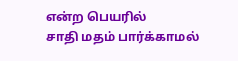என்ற பெயரில்
சாதி மதம் பார்க்காமல்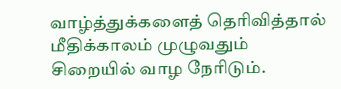வாழ்த்துக்களைத் தெரிவித்தால்
மீதிக்காலம் முழுவதும்
சிறையில் வாழ நேரிடும்.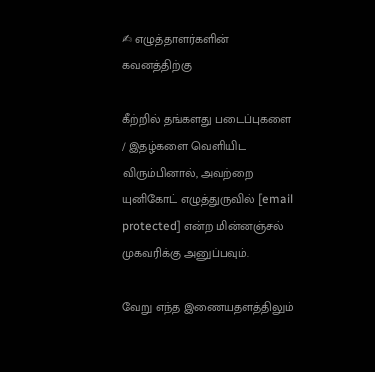✍ எழுத்தாளர்களின் கவனத்திற்கு

கீற்றில் தங்களது படைப்புகளை / இதழ்களை வெளியிட விரும்பினால், அவற்றை யுனிகோட் எழுத்துருவில் [email protected] என்ற மின்னஞ்சல் முகவரிக்கு அனுப்பவும்.

வேறு எந்த இணையதளத்திலும்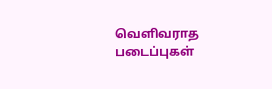வெளிவராத படைப்புகள்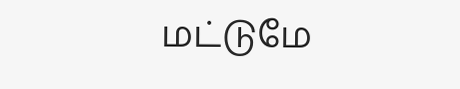மட்டுமே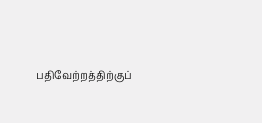பதிவேற்றத்திற்குப்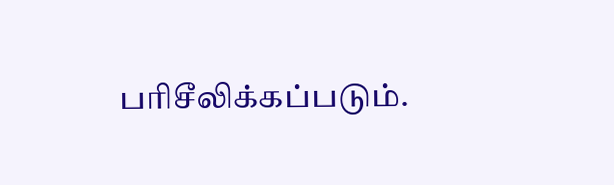பரிசீலிக்கப்படும்.